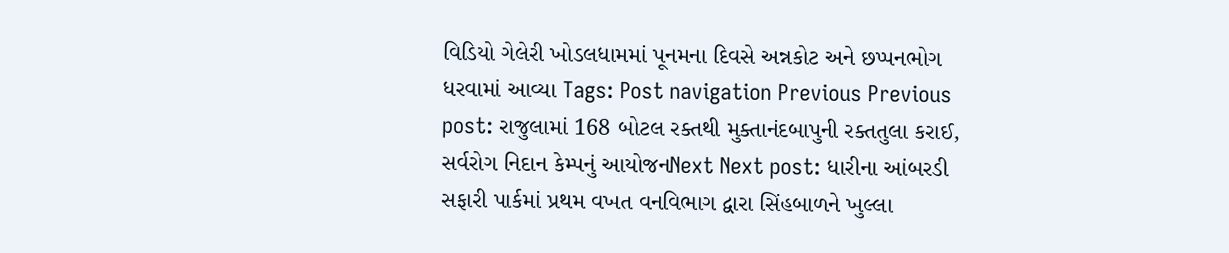વિડિયો ગેલેરી ખોડલધામમાં પૂનમના દિવસે અન્નકોટ અને છપ્પનભોગ ધરવામાં આવ્યા Tags: Post navigation Previous Previous post: રાજુલામાં 168 બોટલ રક્તથી મુક્તાનંદબાપુની રક્તતુલા કરાઈ, સર્વરોગ નિદાન કેમ્પનું આયોજનNext Next post: ધારીના આંબરડી સફારી પાર્કમાં પ્રથમ વખત વનવિભાગ દ્વારા સિંહબાળને ખુલ્લા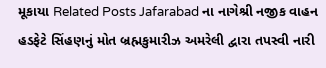મૂકાયા Related Posts Jafarabad ના નાગેશ્રી નજીક વાહન હડફેટે સિંહણનું મોત બ્રહ્મકુમારીઝ અમરેલી દ્વારા તપસ્વી નારી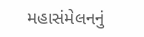મહાસંમેલનનું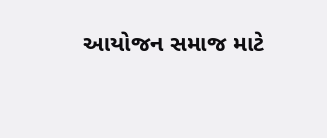આયોજન સમાજ માટે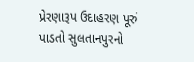પ્રેરણારૂપ ઉદાહરણ પૂરું પાડતો સુલતાનપુરનો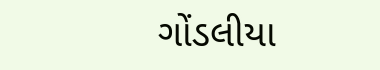ગોંડલીયા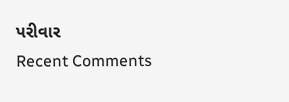પરીવાર
Recent Comments